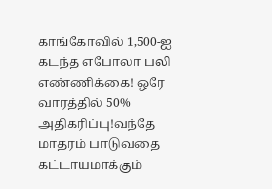காங்கோவில் 1,500-ஐ கடந்த எபோலா பலி எண்ணிக்கை! ஒரே வாரத்தில் 50% அதிகரிப்பு!வந்தே மாதரம் பாடுவதை கட்டாயமாக்கும்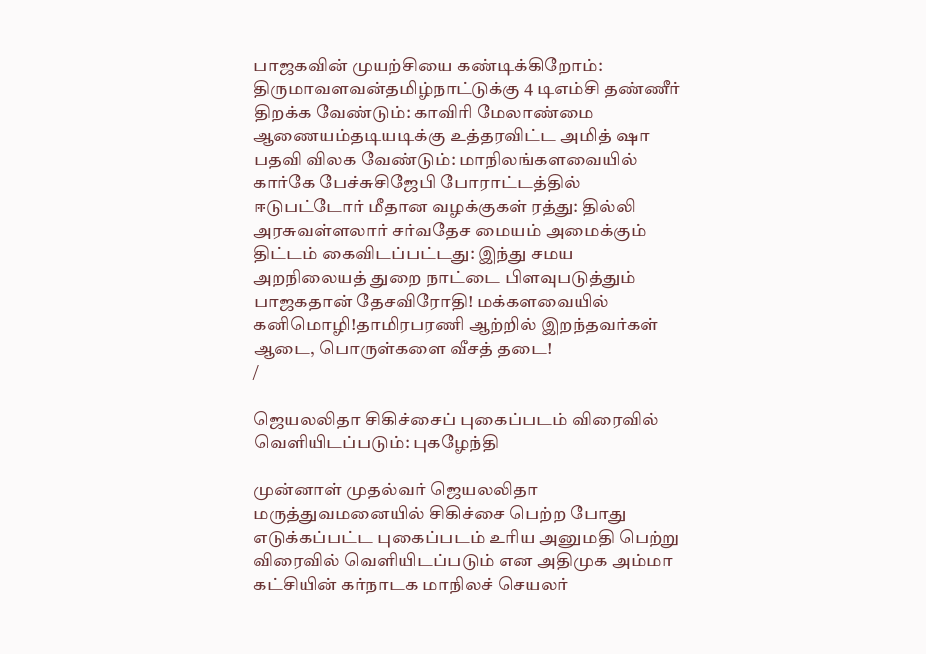பாஜகவின் முயற்சியை கண்டிக்கிறோம்: திருமாவளவன்தமிழ்நாட்டுக்கு 4 டிஎம்சி தண்ணீர் திறக்க வேண்டும்: காவிரி மேலாண்மை ஆணையம்தடியடிக்கு உத்தரவிட்ட அமித் ஷா பதவி விலக வேண்டும்: மாநிலங்களவையில் கார்கே பேச்சுசிஜேபி போராட்டத்தில் ஈடுபட்டோர் மீதான வழக்குகள் ரத்து: தில்லி அரசுவள்ளலார் சர்வதேச மையம் அமைக்கும் திட்டம் கைவிடப்பட்டது: இந்து சமய அறநிலையத் துறை நாட்டை பிளவுபடுத்தும் பாஜகதான் தேசவிரோதி! மக்களவையில் கனிமொழி!தாமிரபரணி ஆற்றில் இறந்தவர்கள் ஆடை, பொருள்களை வீசத் தடை!
/

ஜெயலலிதா சிகிச்சைப் புகைப்படம் விரைவில் வெளியிடப்படும்: புகழேந்தி

முன்னாள் முதல்வர் ஜெயலலிதா மருத்துவமனையில் சிகிச்சை பெற்ற போது எடுக்கப்பட்ட புகைப்படம் உரிய அனுமதி பெற்று விரைவில் வெளியிடப்படும் என அதிமுக அம்மா கட்சியின் கர்நாடக மாநிலச் செயலர்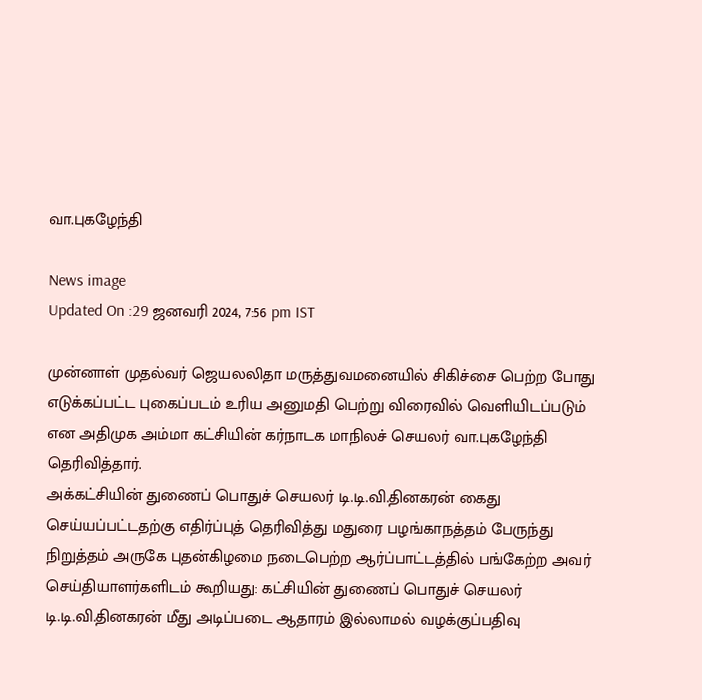வா.புகழேந்தி

News image
Updated On :29 ஜனவரி 2024, 7:56 pm IST

முன்னாள் முதல்வர் ஜெயலலிதா மருத்துவமனையில் சிகிச்சை பெற்ற போது எடுக்கப்பட்ட புகைப்படம் உரிய அனுமதி பெற்று விரைவில் வெளியிடப்படும் என அதிமுக அம்மா கட்சியின் கர்நாடக மாநிலச் செயலர் வா.புகழேந்தி தெரிவித்தார்.
அக்கட்சியின் துணைப் பொதுச் செயலர் டி.டி.வி.தினகரன் கைது செய்யப்பட்டதற்கு எதிர்ப்புத் தெரிவித்து மதுரை பழங்காநத்தம் பேருந்து நிறுத்தம் அருகே புதன்கிழமை நடைபெற்ற ஆர்ப்பாட்டத்தில் பங்கேற்ற அவர் செய்தியாளர்களிடம் கூறியது: கட்சியின் துணைப் பொதுச் செயலர் டி.டி.வி.தினகரன் மீது அடிப்படை ஆதாரம் இல்லாமல் வழக்குப்பதிவு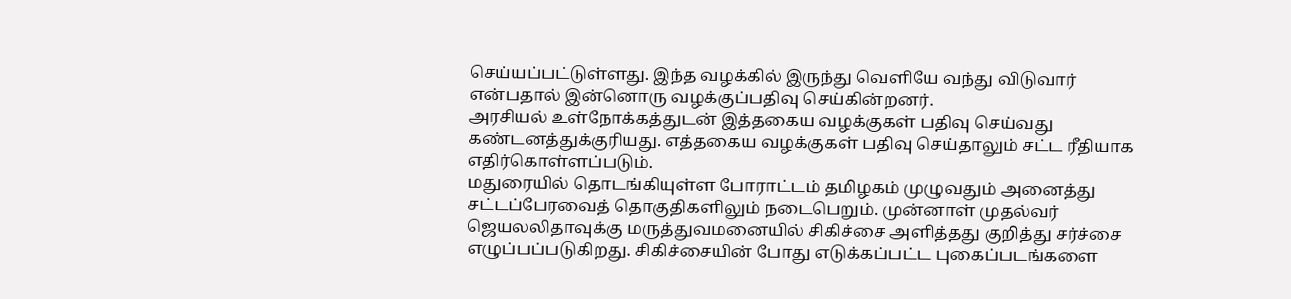செய்யப்பட்டுள்ளது. இந்த வழக்கில் இருந்து வெளியே வந்து விடுவார் என்பதால் இன்னொரு வழக்குப்பதிவு செய்கின்றனர்.
அரசியல் உள்நோக்கத்துடன் இத்தகைய வழக்குகள் பதிவு செய்வது கண்டனத்துக்குரியது. எத்தகைய வழக்குகள் பதிவு செய்தாலும் சட்ட ரீதியாக எதிர்கொள்ளப்படும்.
மதுரையில் தொடங்கியுள்ள போராட்டம் தமிழகம் முழுவதும் அனைத்து சட்டப்பேரவைத் தொகுதிகளிலும் நடைபெறும். முன்னாள் முதல்வர் ஜெயலலிதாவுக்கு மருத்துவமனையில் சிகிச்சை அளித்தது குறித்து சர்ச்சை எழுப்பப்படுகிறது. சிகிச்சையின் போது எடுக்கப்பட்ட புகைப்படங்களை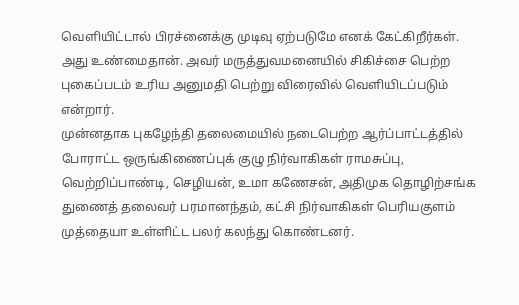வெளியிட்டால் பிரச்னைக்கு முடிவு ஏற்படுமே எனக் கேட்கிறீர்கள். அது உண்மைதான். அவர் மருத்துவமனையில் சிகிச்சை பெற்ற புகைப்படம் உரிய அனுமதி பெற்று விரைவில் வெளியிடப்படும் என்றார்.
முன்னதாக புகழேந்தி தலைமையில் நடைபெற்ற ஆர்ப்பாட்டத்தில் போராட்ட ஒருங்கிணைப்புக் குழு நிர்வாகிகள் ராமசுப்பு, வெற்றிப்பாண்டி, செழியன், உமா கணேசன், அதிமுக தொழிற்சங்க துணைத் தலைவர் பரமானந்தம், கட்சி நிர்வாகிகள் பெரியகுளம் முத்தையா உள்ளிட்ட பலர் கலந்து கொண்டனர்.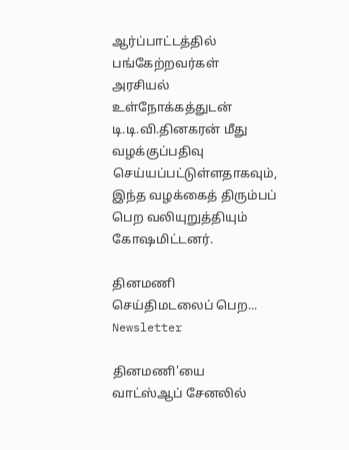ஆர்ப்பாட்டத்தில் பங்கேற்றவர்கள் அரசியல் உள்நோக்கத்துடன் டி.டி.வி.தினகரன் மீது வழக்குப்பதிவு செய்யப்பட்டுள்ளதாகவும், இந்த வழக்கைத் திரும்பப் பெற வலியுறுத்தியும் கோஷமிட்டனர்.

தினமணி செய்திமடலைப் பெற... Newsletter

தினமணி'யை வாட்ஸ்ஆப் சேனலில்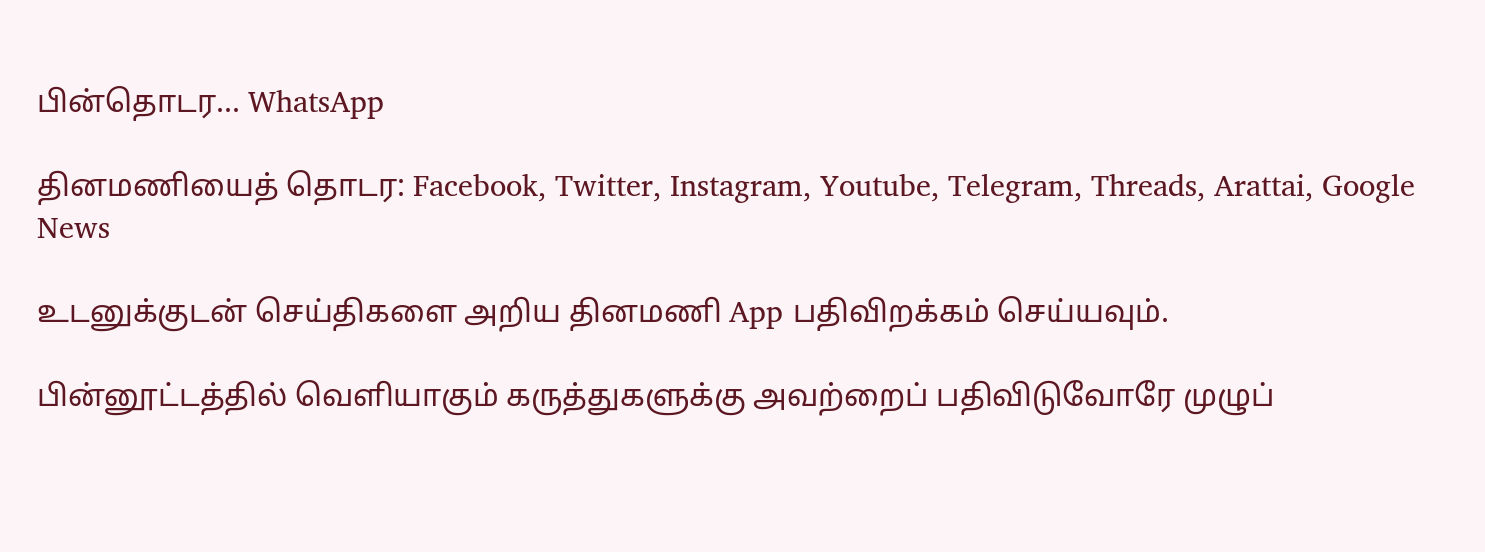பின்தொடர... WhatsApp

தினமணியைத் தொடர: Facebook, Twitter, Instagram, Youtube, Telegram, Threads, Arattai, Google News

உடனுக்குடன் செய்திகளை அறிய தினமணி App பதிவிறக்கம் செய்யவும்.

பின்னூட்டத்தில் வெளியாகும் கருத்துகளுக்கு அவற்றைப் பதிவிடுவோரே முழுப்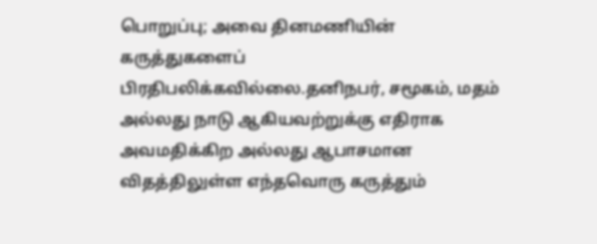பொறுப்பு; அவை தினமணியின் கருத்துகளைப் பிரதிபலிக்கவில்லை.தனிநபர், சமூகம், மதம் அல்லது நாடு ஆகியவற்றுக்கு எதிராக அவமதிக்கிற அல்லது ஆபாசமான விதத்திலுள்ள எந்தவொரு கருத்தும்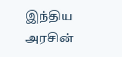இந்திய அரசின்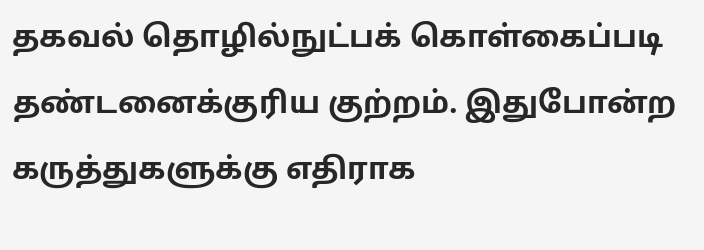தகவல் தொழில்நுட்பக் கொள்கைப்படி தண்டனைக்குரிய குற்றம். இதுபோன்ற கருத்துகளுக்கு எதிராக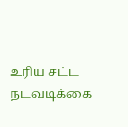உரிய சட்ட நடவடிக்கை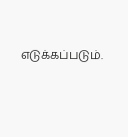எடுக்கப்படும்.